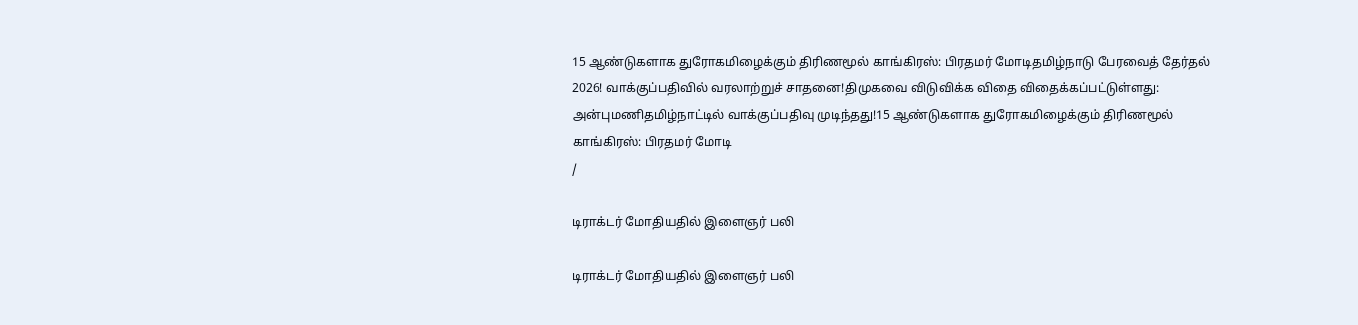15 ஆண்டுகளாக துரோகமிழைக்கும் திரிணமூல் காங்கிரஸ்: பிரதமர் மோடிதமிழ்நாடு பேரவைத் தேர்தல் 2026! வாக்குப்பதிவில் வரலாற்றுச் சாதனை!திமுகவை விடுவிக்க விதை விதைக்கப்பட்டுள்ளது: அன்புமணிதமிழ்நாட்டில் வாக்குப்பதிவு முடிந்தது!15 ஆண்டுகளாக துரோகமிழைக்கும் திரிணமூல் காங்கிரஸ்: பிரதமர் மோடி
/

டிராக்டர் மோதியதில் இளைஞர் பலி

டிராக்டர் மோதியதில் இளைஞர் பலி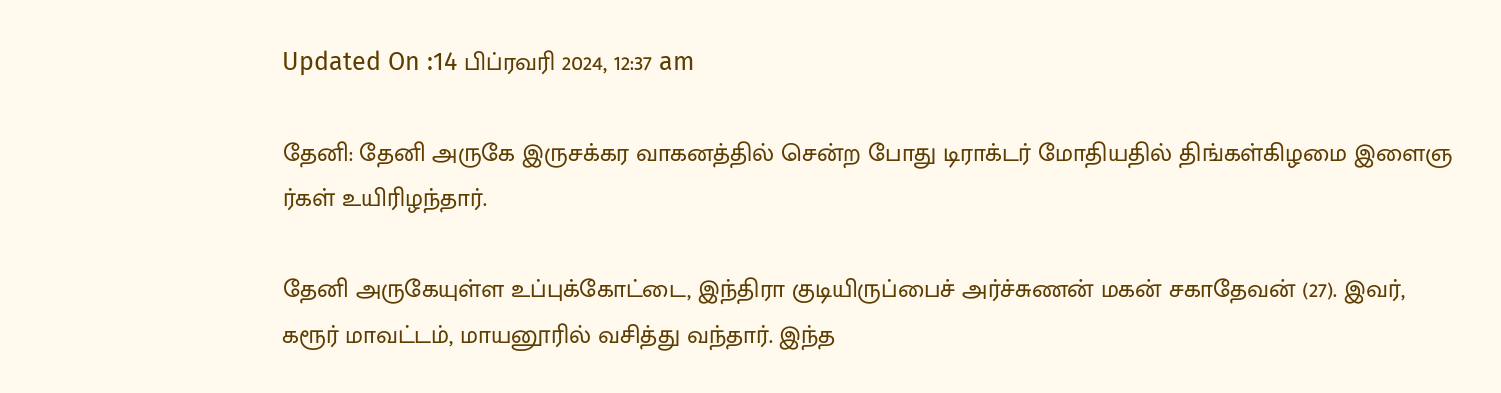Updated On :14 பிப்ரவரி 2024, 12:37 am

தேனி: தேனி அருகே இருசக்கர வாகனத்தில் சென்ற போது டிராக்டர் மோதியதில் திங்கள்கிழமை இளைஞ ர்கள் உயிரிழந்தார்.

தேனி அருகேயுள்ள உப்புக்கோட்டை, இந்திரா குடியிருப்பைச் அர்ச்சுணன் மகன் சகாதேவன் (27). இவர், கரூர் மாவட்டம், மாயனூரில் வசித்து வந்தார். இந்த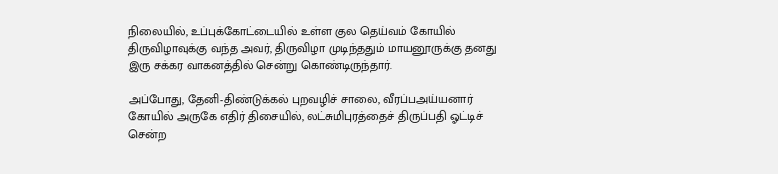நிலையில், உப்புக்கோட்டையில் உள்ள குல தெய்வம் கோயில் திருவிழாவுக்கு வந்த அவர், திருவிழா முடிந்ததும் மாயனூருக்கு தனது இரு சக்கர வாகனத்தில் சென்று கொண்டிருந்தார்.

அப்போது, தேனி-திண்டுக்கல் புறவழிச் சாலை, வீரப்பஅய்யனார் கோயில் அருகே எதிர் திசையில், லட்சுமிபுரத்தைச் திருப்பதி ஓட்டிச் சென்ற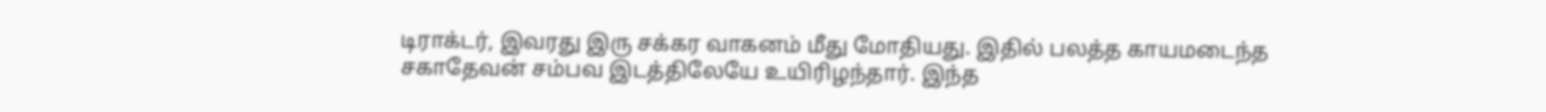டிராக்டர், இவரது இரு சக்கர வாகனம் மீது மோதியது. இதில் பலத்த காயமடைந்த சகாதேவன் சம்பவ இடத்திலேயே உயிரிழந்தார். இந்த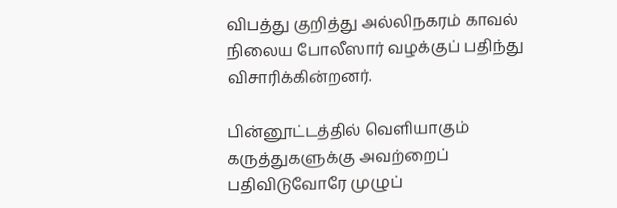விபத்து குறித்து அல்லிநகரம் காவல் நிலைய போலீஸார் வழக்குப் பதிந்து விசாரிக்கின்றனர்.

பின்னூட்டத்தில் வெளியாகும் கருத்துகளுக்கு அவற்றைப் பதிவிடுவோரே முழுப்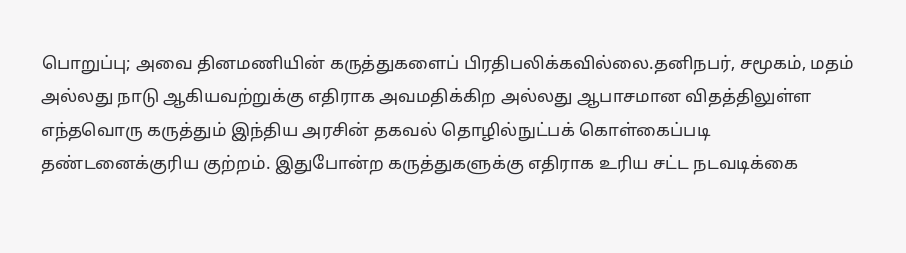பொறுப்பு; அவை தினமணியின் கருத்துகளைப் பிரதிபலிக்கவில்லை.தனிநபர், சமூகம், மதம் அல்லது நாடு ஆகியவற்றுக்கு எதிராக அவமதிக்கிற அல்லது ஆபாசமான விதத்திலுள்ள எந்தவொரு கருத்தும் இந்திய அரசின் தகவல் தொழில்நுட்பக் கொள்கைப்படி தண்டனைக்குரிய குற்றம். இதுபோன்ற கருத்துகளுக்கு எதிராக உரிய சட்ட நடவடிக்கை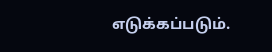எடுக்கப்படும்.